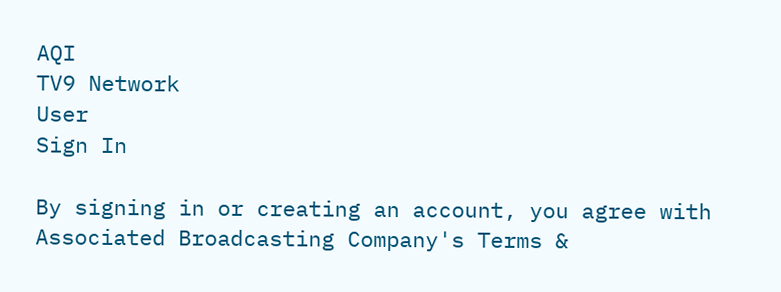AQI
TV9 Network
User
Sign In

By signing in or creating an account, you agree with Associated Broadcasting Company's Terms &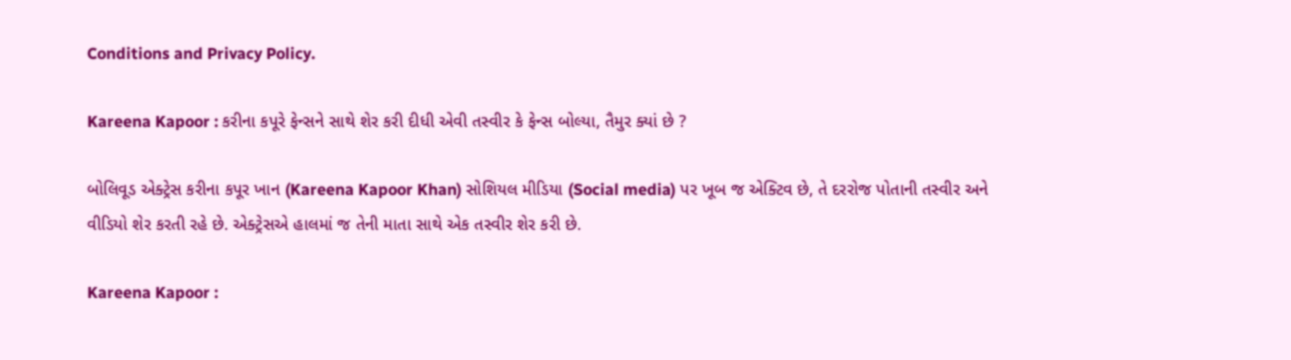Conditions and Privacy Policy.

Kareena Kapoor : કરીના કપૂરે ફેન્સને સાથે શેર કરી દીધી એવી તસ્વીર કે ફેન્સ બોલ્યા, તૈમુર ક્યાં છે ?

બોલિવૂડ એક્ટ્રેસ કરીના કપૂર ખાન (Kareena Kapoor Khan) સોશિયલ મીડિયા (Social media) પર ખૂબ જ એક્ટિવ છે, તે દરરોજ પોતાની તસ્વીર અને વીડિયો શેર કરતી રહે છે. એક્ટ્રેસએ હાલમાં જ તેની માતા સાથે એક તસ્વીર શેર કરી છે.

Kareena Kapoor :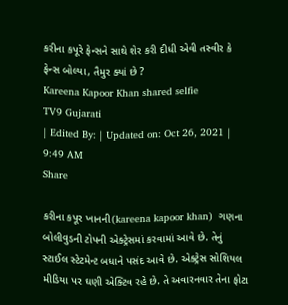કરીના કપૂરે ફેન્સને સાથે શેર કરી દીધી એવી તસ્વીર કે ફેન્સ બોલ્યા, તૈમુર ક્યાં છે ?
Kareena Kapoor Khan shared selfie
TV9 Gujarati
| Edited By: | Updated on: Oct 26, 2021 | 9:49 AM
Share

કરીના કપૂર ખાનની(kareena kapoor khan)  ગણના  બોલીવુડની ટોપની એક્ટ્રેસમાં કરવામાં આવે છે. તેનું સ્ટાઈલ સ્ટેટમેન્ટ બધાને પસંદ આવે છે. એક્ટ્રેસ સોશિયલ મીડિયા પર ઘણી એક્ટિવ રહે છે. તે અવારનવાર તેના ફોટા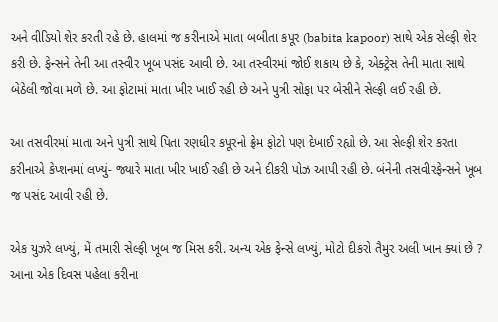અને વીડિયો શેર કરતી રહે છે. હાલમાં જ કરીનાએ માતા બબીતા કપૂર (babita kapoor) સાથે એક સેલ્ફી શેર કરી છે. ફેન્સને તેની આ તસ્વીર ખૂબ પસંદ આવી છે. આ તસ્વીરમાં જોઈ શકાય છે કે, એક્ટ્રેસ તેની માતા સાથે બેઠેલી જોવા મળે છે. આ ફોટામાં માતા ખીર ખાઈ રહી છે અને પુત્રી સોફા પર બેસીને સેલ્ફી લઈ રહી છે.

આ તસવીરમાં માતા અને પુત્રી સાથે પિતા રણધીર કપૂરનો ફ્રેમ ફોટો પણ દેખાઈ રહ્યો છે. આ સેલ્ફી શેર કરતા કરીનાએ કેપ્શનમાં લખ્યું- જ્યારે માતા ખીર ખાઈ રહી છે અને દીકરી પોઝ આપી રહી છે. બંનેની તસવીરફેન્સને ખૂબ જ પસંદ આવી રહી છે.

એક યુઝરે લખ્યું, મેં તમારી સેલ્ફી ખૂબ જ મિસ કરી. અન્ય એક ફેન્સે લખ્યું, મોટો દીકરો તૈમુર અલી ખાન ક્યાં છે ? આના એક દિવસ પહેલા કરીના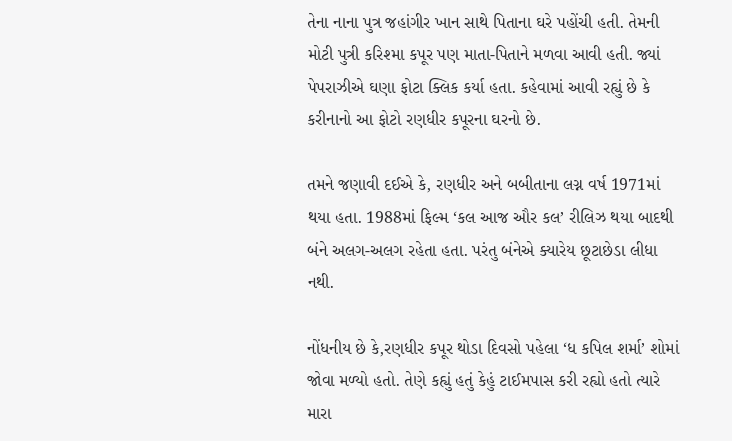તેના નાના પુત્ર જહાંગીર ખાન સાથે પિતાના ઘરે પહોંચી હતી. તેમની મોટી પુત્રી કરિશ્મા કપૂર પણ માતા-પિતાને મળવા આવી હતી. જ્યાં પેપરાઝીએ ઘણા ફોટા ક્લિક કર્યા હતા. કહેવામાં આવી રહ્યું છે કે કરીનાનો આ ફોટો રણધીર કપૂરના ઘરનો છે.

તમને જણાવી દઈએ કે, રણધીર અને બબીતાના લગ્ન વર્ષ 1971માં થયા હતા. 1988માં ફિલ્મ ‘કલ આજ ઔર કલ’ રીલિઝ થયા બાદથી બંને અલગ-અલગ રહેતા હતા. પરંતુ બંનેએ ક્યારેય છૂટાછેડા લીધા નથી.

નોંધનીય છે કે,રણધીર કપૂર થોડા દિવસો પહેલા ‘ધ કપિલ શર્મા’ શોમાં જોવા મળ્યો હતો. તેણે કહ્યું હતું કેહું ટાઈમપાસ કરી રહ્યો હતો ત્યારે મારા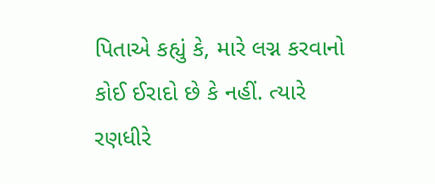પિતાએ કહ્યું કે, મારે લગ્ન કરવાનો કોઈ ઈરાદો છે કે નહીં. ત્યારે રણધીરે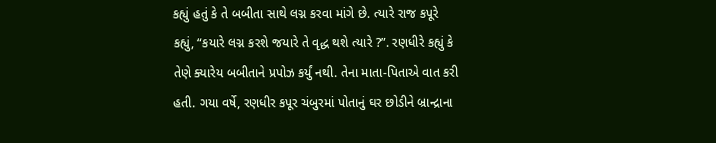કહ્યું હતું કે તે બબીતા સાથે લગ્ન કરવા માંગે છે. ત્યારે રાજ કપૂરે કહ્યું, “કયારે લગ્ન કરશે જયારે તે વૃદ્ધ થશે ત્યારે ?”. રણધીરે કહ્યું કે તેણે ક્યારેય બબીતાને પ્રપોઝ કર્યું નથી. તેના માતા-પિતાએ વાત કરી હતી. ગયા વર્ષે, રણધીર કપૂર ચંબુરમાં પોતાનું ઘર છોડીને બ્રાન્દ્રાના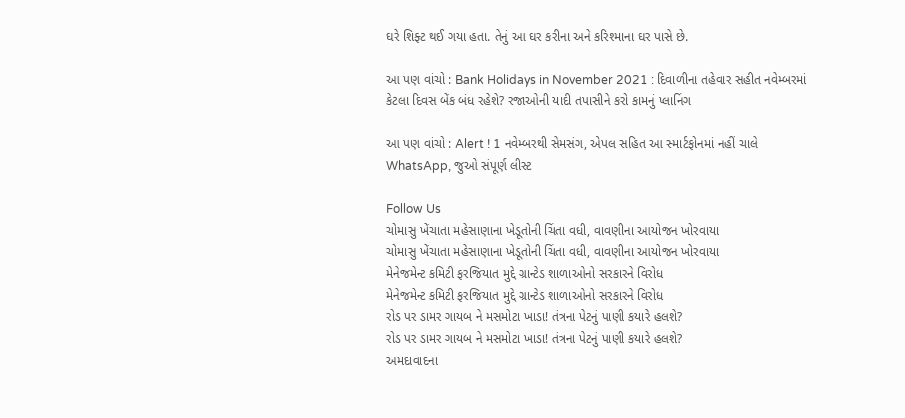ઘરે શિફ્ટ થઈ ગયા હતા. તેનું આ ઘર કરીના અને કરિશ્માના ઘર પાસે છે.

આ પણ વાંચો : Bank Holidays in November 2021 : દિવાળીના તહેવાર સહીત નવેમ્બરમાં કેટલા દિવસ બેંક બંધ રહેશે? રજાઓની યાદી તપાસીને કરો કામનું પ્લાનિંગ

આ પણ વાંચો : Alert ! 1 નવેમ્બરથી સેમસંગ, એપલ સહિત આ સ્માર્ટફોનમાં નહીં ચાલે WhatsApp, જુઓ સંપૂર્ણ લીસ્ટ

Follow Us
ચોમાસુ ખેંચાતા મહેસાણાના ખેડૂતોની ચિંતા વધી, વાવણીના આયોજન ખોરવાયા
ચોમાસુ ખેંચાતા મહેસાણાના ખેડૂતોની ચિંતા વધી, વાવણીના આયોજન ખોરવાયા
મેનેજમેન્ટ કમિટી ફરજિયાત મુદ્દે ગ્રાન્ટેડ શાળાઓનો સરકારને વિરોધ
મેનેજમેન્ટ કમિટી ફરજિયાત મુદ્દે ગ્રાન્ટેડ શાળાઓનો સરકારને વિરોધ
રોડ પર ડામર ગાયબ ને મસમોટા ખાડા! તંત્રના પેટનું પાણી કયારે હલશે?
રોડ પર ડામર ગાયબ ને મસમોટા ખાડા! તંત્રના પેટનું પાણી કયારે હલશે?
અમદાવાદના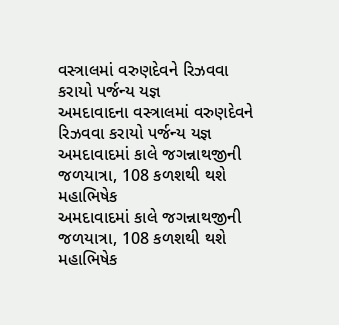વસ્ત્રાલમાં વરુણદેવને રિઝવવા કરાયો પર્જન્ય યજ્ઞ
અમદાવાદના વસ્ત્રાલમાં વરુણદેવને રિઝવવા કરાયો પર્જન્ય યજ્ઞ
અમદાવાદમાં કાલે જગન્નાથજીની જળયાત્રા, 108 કળશથી થશે મહાભિષેક
અમદાવાદમાં કાલે જગન્નાથજીની જળયાત્રા, 108 કળશથી થશે મહાભિષેક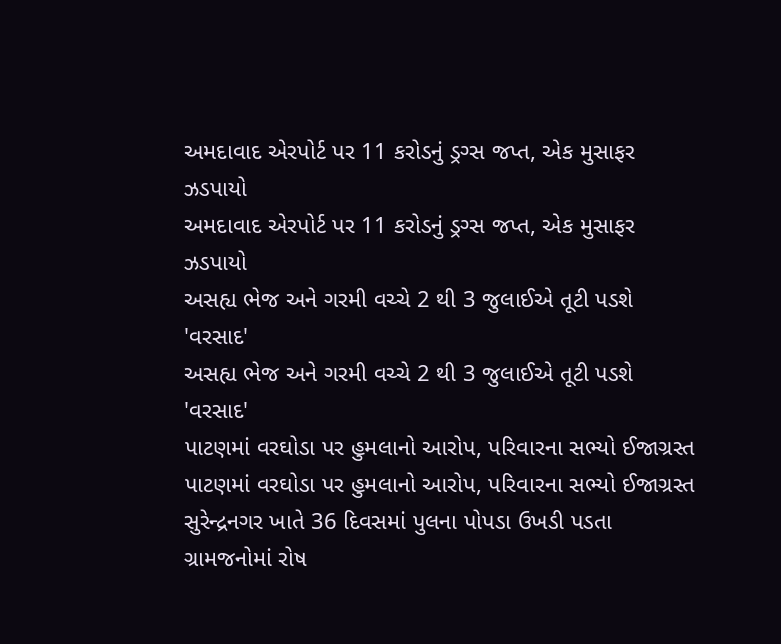અમદાવાદ એરપોર્ટ પર 11 કરોડનું ડ્રગ્સ જપ્ત, એક મુસાફર ઝડપાયો
અમદાવાદ એરપોર્ટ પર 11 કરોડનું ડ્રગ્સ જપ્ત, એક મુસાફર ઝડપાયો
અસહ્ય ભેજ અને ગરમી વચ્ચે 2 થી 3 જુલાઈએ તૂટી પડશે 'વરસાદ'
અસહ્ય ભેજ અને ગરમી વચ્ચે 2 થી 3 જુલાઈએ તૂટી પડશે 'વરસાદ'
પાટણમાં વરઘોડા પર હુમલાનો આરોપ, પરિવારના સભ્યો ઈજાગ્રસ્ત
પાટણમાં વરઘોડા પર હુમલાનો આરોપ, પરિવારના સભ્યો ઈજાગ્રસ્ત
સુરેન્દ્રનગર ખાતે 36 દિવસમાં પુલના પોપડા ઉખડી પડતા ગ્રામજનોમાં રોષ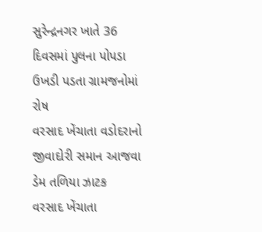સુરેન્દ્રનગર ખાતે 36 દિવસમાં પુલના પોપડા ઉખડી પડતા ગ્રામજનોમાં રોષ
વરસાદ ખેંચાતા વડોદરાનો જીવાદોરી સમાન આજવા ડેમ તળિયા ઝાટક
વરસાદ ખેંચાતા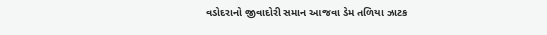વડોદરાનો જીવાદોરી સમાન આજવા ડેમ તળિયા ઝાટક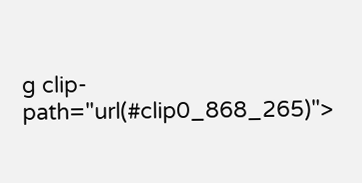g clip-path="url(#clip0_868_265)">